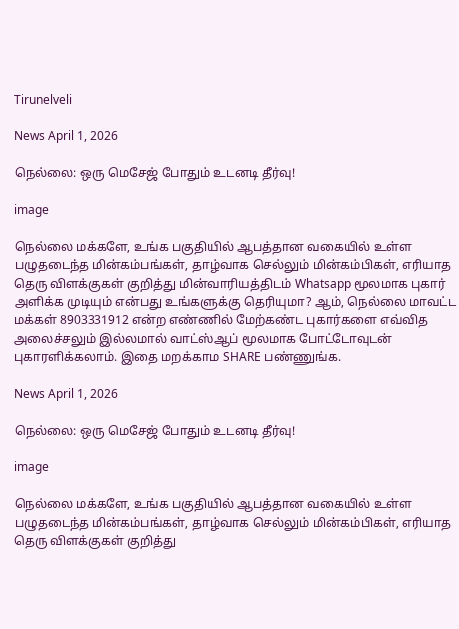Tirunelveli

News April 1, 2026

நெல்லை: ஒரு மெசேஜ் போதும் உடனடி தீர்வு!

image

நெல்லை மக்களே, உங்க பகுதியில் ஆபத்தான வகையில் உள்ள பழுதடைந்த மின்கம்பங்கள், தாழ்வாக செல்லும் மின்கம்பிகள், எரியாத தெரு விளக்குகள் குறித்து மின்வாரியத்திடம் Whatsapp மூலமாக புகார் அளிக்க முடியும் என்பது உங்களுக்கு தெரியுமா? ஆம், நெல்லை மாவட்ட மக்கள் 8903331912 என்ற எண்ணில் மேற்கண்ட புகார்களை எவ்வித அலைச்சலும் இல்லமால் வாட்ஸ்ஆப் மூலமாக போட்டோவுடன் புகாரளிக்கலாம். இதை மறக்காம SHARE பண்ணுங்க.

News April 1, 2026

நெல்லை: ஒரு மெசேஜ் போதும் உடனடி தீர்வு!

image

நெல்லை மக்களே, உங்க பகுதியில் ஆபத்தான வகையில் உள்ள பழுதடைந்த மின்கம்பங்கள், தாழ்வாக செல்லும் மின்கம்பிகள், எரியாத தெரு விளக்குகள் குறித்து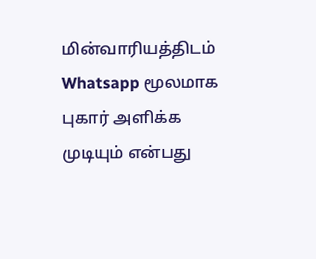மின்வாரியத்திடம் Whatsapp மூலமாக புகார் அளிக்க முடியும் என்பது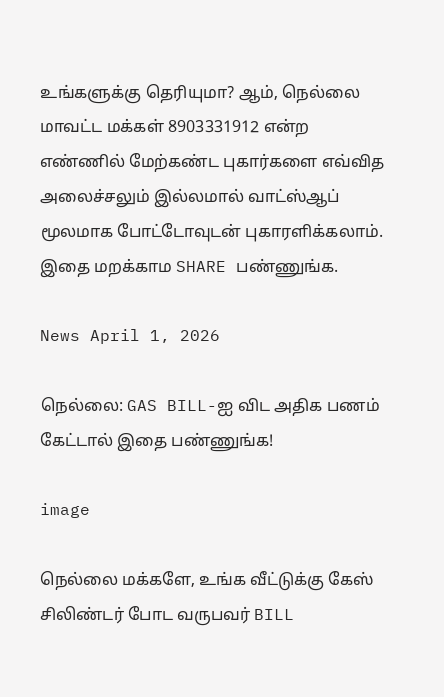உங்களுக்கு தெரியுமா? ஆம், நெல்லை மாவட்ட மக்கள் 8903331912 என்ற எண்ணில் மேற்கண்ட புகார்களை எவ்வித அலைச்சலும் இல்லமால் வாட்ஸ்ஆப் மூலமாக போட்டோவுடன் புகாரளிக்கலாம். இதை மறக்காம SHARE பண்ணுங்க.

News April 1, 2026

நெல்லை: GAS BILL-ஐ விட அதிக பணம் கேட்டால் இதை பண்ணுங்க!

image

நெல்லை மக்களே, உங்க வீட்டுக்கு கேஸ் சிலிண்டர் போட வருபவர் BILL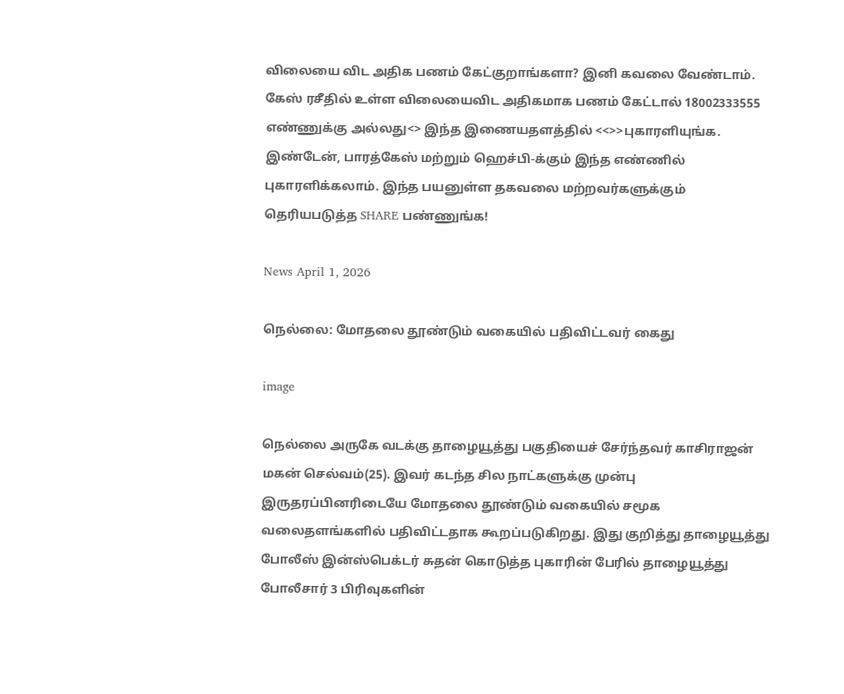விலையை விட அதிக பணம் கேட்குறாங்களா? இனி கவலை வேண்டாம். கேஸ் ரசீதில் உள்ள விலையைவிட அதிகமாக பணம் கேட்டால் 18002333555 எண்ணுக்கு அல்லது<> இந்த இணையதளத்தில் <<>>புகாரளியுங்க. இண்டேன், பாரத்கேஸ் மற்றும் ஹெச்பி-க்கும் இந்த எண்ணில் புகாரளிக்கலாம். இந்த பயனுள்ள தகவலை மற்றவர்களுக்கும் தெரியபடுத்த SHARE பண்ணுங்க!

News April 1, 2026

நெல்லை: மோதலை தூண்டும் வகையில் பதிவிட்டவர் கைது

image

நெல்லை அருகே வடக்கு தாழையூத்து பகுதியைச் சேர்ந்தவர் காசிராஜன் மகன் செல்வம்(25). இவர் கடந்த சில நாட்களுக்கு முன்பு இருதரப்பினரிடையே மோதலை தூண்டும் வகையில் சமூக வலைதளங்களில் பதிவிட்டதாக கூறப்படுகிறது. இது குறித்து தாழையூத்து போலீஸ் இன்ஸ்பெக்டர் சுதன் கொடுத்த புகாரின் பேரில் தாழையூத்து போலீசார் 3 பிரிவுகளின்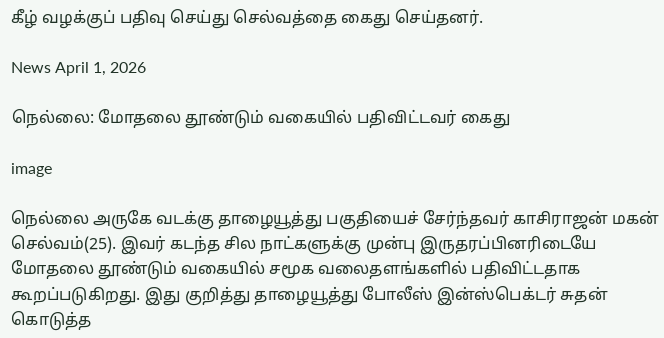கீழ் வழக்குப் பதிவு செய்து செல்வத்தை கைது செய்தனர்.

News April 1, 2026

நெல்லை: மோதலை தூண்டும் வகையில் பதிவிட்டவர் கைது

image

நெல்லை அருகே வடக்கு தாழையூத்து பகுதியைச் சேர்ந்தவர் காசிராஜன் மகன் செல்வம்(25). இவர் கடந்த சில நாட்களுக்கு முன்பு இருதரப்பினரிடையே மோதலை தூண்டும் வகையில் சமூக வலைதளங்களில் பதிவிட்டதாக கூறப்படுகிறது. இது குறித்து தாழையூத்து போலீஸ் இன்ஸ்பெக்டர் சுதன் கொடுத்த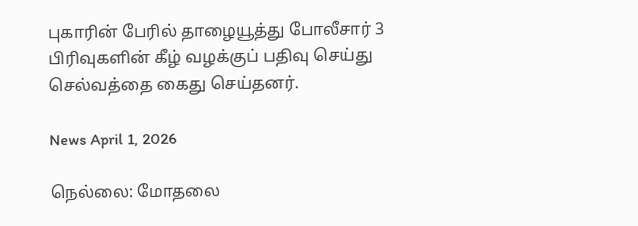புகாரின் பேரில் தாழையூத்து போலீசார் 3 பிரிவுகளின் கீழ் வழக்குப் பதிவு செய்து செல்வத்தை கைது செய்தனர்.

News April 1, 2026

நெல்லை: மோதலை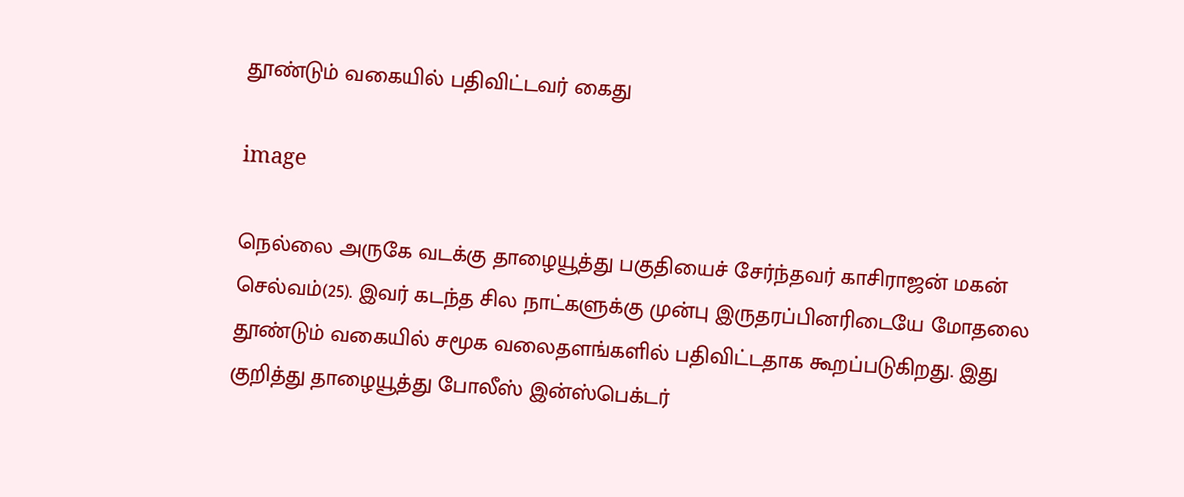தூண்டும் வகையில் பதிவிட்டவர் கைது

image

நெல்லை அருகே வடக்கு தாழையூத்து பகுதியைச் சேர்ந்தவர் காசிராஜன் மகன் செல்வம்(25). இவர் கடந்த சில நாட்களுக்கு முன்பு இருதரப்பினரிடையே மோதலை தூண்டும் வகையில் சமூக வலைதளங்களில் பதிவிட்டதாக கூறப்படுகிறது. இது குறித்து தாழையூத்து போலீஸ் இன்ஸ்பெக்டர்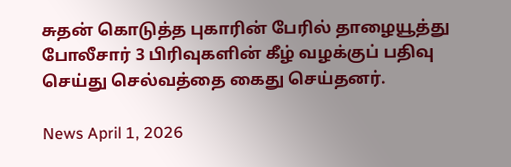சுதன் கொடுத்த புகாரின் பேரில் தாழையூத்து போலீசார் 3 பிரிவுகளின் கீழ் வழக்குப் பதிவு செய்து செல்வத்தை கைது செய்தனர்.

News April 1, 2026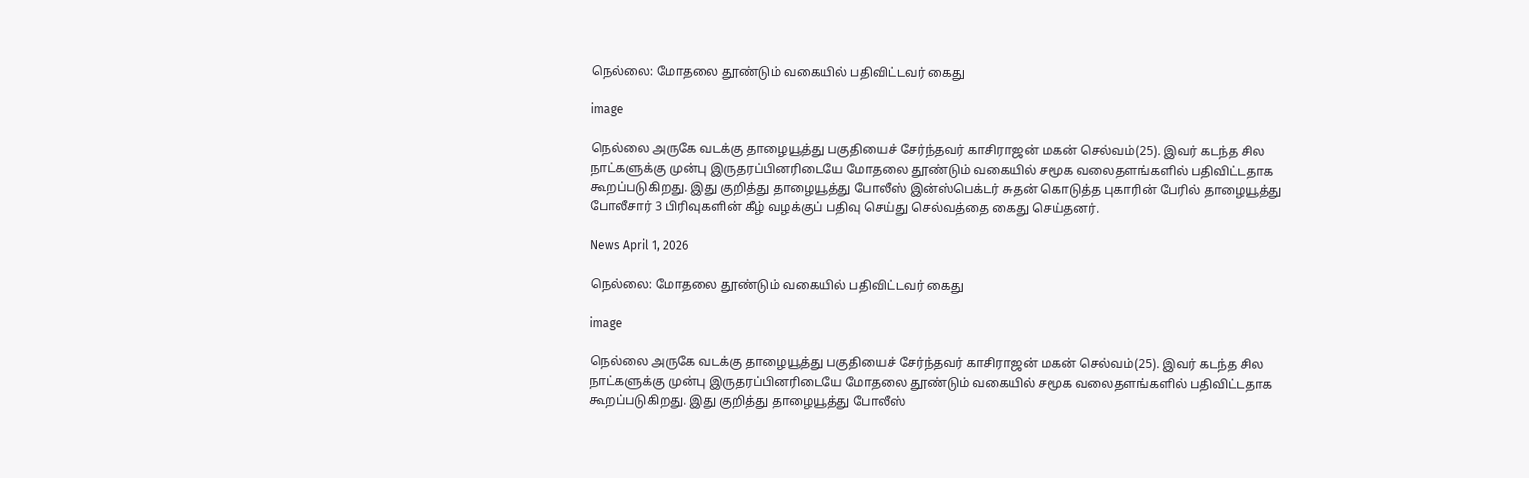நெல்லை: மோதலை தூண்டும் வகையில் பதிவிட்டவர் கைது

image

நெல்லை அருகே வடக்கு தாழையூத்து பகுதியைச் சேர்ந்தவர் காசிராஜன் மகன் செல்வம்(25). இவர் கடந்த சில நாட்களுக்கு முன்பு இருதரப்பினரிடையே மோதலை தூண்டும் வகையில் சமூக வலைதளங்களில் பதிவிட்டதாக கூறப்படுகிறது. இது குறித்து தாழையூத்து போலீஸ் இன்ஸ்பெக்டர் சுதன் கொடுத்த புகாரின் பேரில் தாழையூத்து போலீசார் 3 பிரிவுகளின் கீழ் வழக்குப் பதிவு செய்து செல்வத்தை கைது செய்தனர்.

News April 1, 2026

நெல்லை: மோதலை தூண்டும் வகையில் பதிவிட்டவர் கைது

image

நெல்லை அருகே வடக்கு தாழையூத்து பகுதியைச் சேர்ந்தவர் காசிராஜன் மகன் செல்வம்(25). இவர் கடந்த சில நாட்களுக்கு முன்பு இருதரப்பினரிடையே மோதலை தூண்டும் வகையில் சமூக வலைதளங்களில் பதிவிட்டதாக கூறப்படுகிறது. இது குறித்து தாழையூத்து போலீஸ்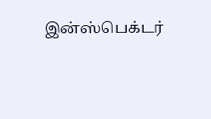இன்ஸ்பெக்டர்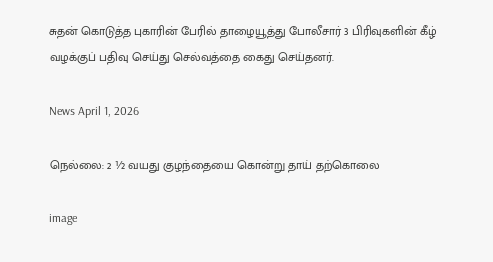சுதன் கொடுத்த புகாரின் பேரில் தாழையூத்து போலீசார் 3 பிரிவுகளின் கீழ் வழக்குப் பதிவு செய்து செல்வத்தை கைது செய்தனர்.

News April 1, 2026

நெல்லை: 2 ½ வயது குழந்தையை கொன்று தாய் தற்கொலை

image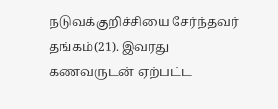நடுவக்குறிச்சியை சேர்ந்தவர் தங்கம்(21). இவரது கணவருடன் ஏற்பட்ட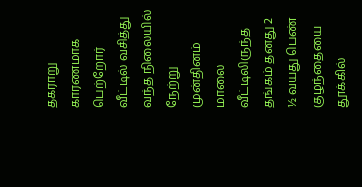தகராறு காரணமாக பெற்றோர் வீட்டில் வசித்து வந்த நிலையில் நேற்று முன்தினம் மாலை வீட்டிலிருந்த தங்கம் தனது 2 ½ வயது பெண் குழந்தையை தூக்கில்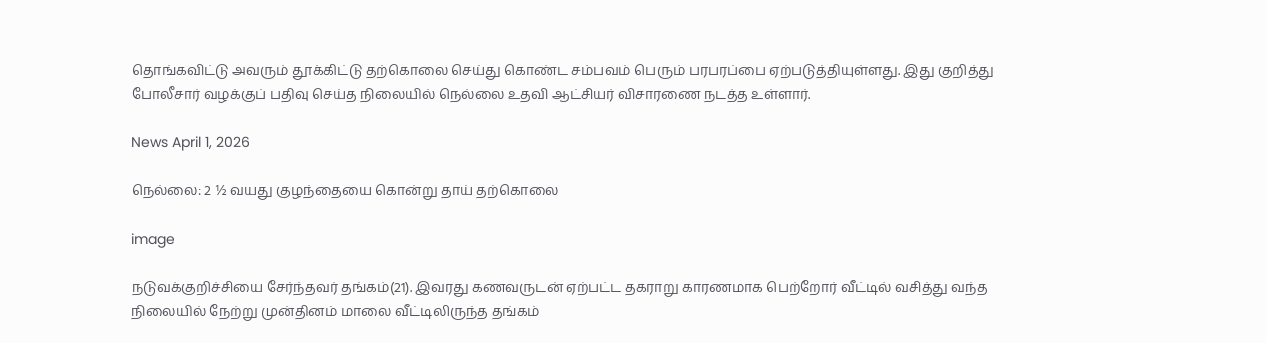தொங்கவிட்டு அவரும் தூக்கிட்டு தற்கொலை செய்து கொண்ட சம்பவம் பெரும் பரபரப்பை ஏற்படுத்தியுள்ளது. இது குறித்து போலீசார் வழக்குப் பதிவு செய்த நிலையில் நெல்லை உதவி ஆட்சியர் விசாரணை நடத்த உள்ளார்.

News April 1, 2026

நெல்லை: 2 ½ வயது குழந்தையை கொன்று தாய் தற்கொலை

image

நடுவக்குறிச்சியை சேர்ந்தவர் தங்கம்(21). இவரது கணவருடன் ஏற்பட்ட தகராறு காரணமாக பெற்றோர் வீட்டில் வசித்து வந்த நிலையில் நேற்று முன்தினம் மாலை வீட்டிலிருந்த தங்கம்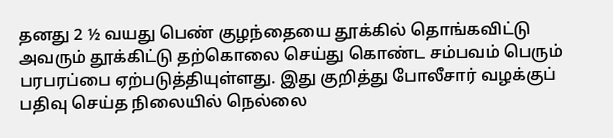தனது 2 ½ வயது பெண் குழந்தையை தூக்கில் தொங்கவிட்டு அவரும் தூக்கிட்டு தற்கொலை செய்து கொண்ட சம்பவம் பெரும் பரபரப்பை ஏற்படுத்தியுள்ளது. இது குறித்து போலீசார் வழக்குப் பதிவு செய்த நிலையில் நெல்லை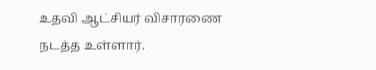உதவி ஆட்சியர் விசாரணை நடத்த உள்ளார்.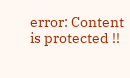error: Content is protected !!